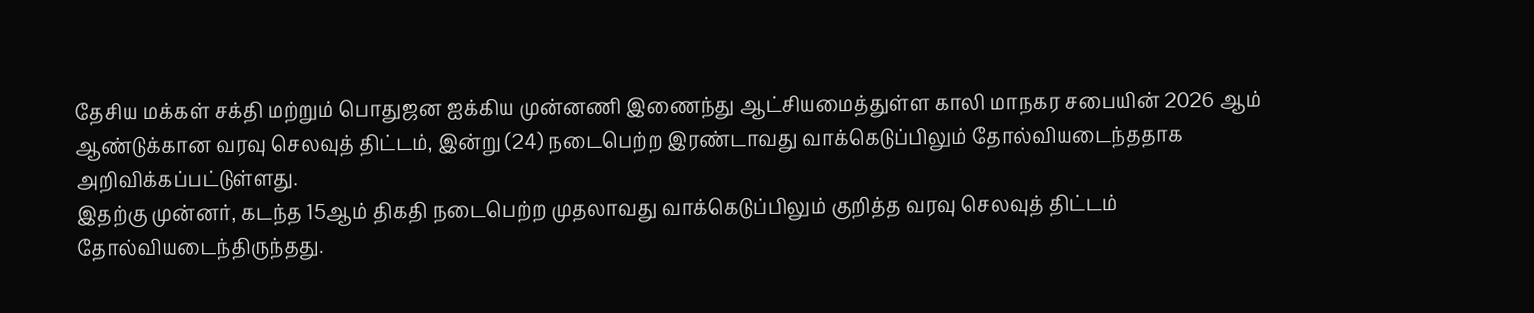தேசிய மக்கள் சக்தி மற்றும் பொதுஜன ஐக்கிய முன்னணி இணைந்து ஆட்சியமைத்துள்ள காலி மாநகர சபையின் 2026 ஆம் ஆண்டுக்கான வரவு செலவுத் திட்டம், இன்று (24) நடைபெற்ற இரண்டாவது வாக்கெடுப்பிலும் தோல்வியடைந்ததாக அறிவிக்கப்பட்டுள்ளது.
இதற்கு முன்னர், கடந்த 15ஆம் திகதி நடைபெற்ற முதலாவது வாக்கெடுப்பிலும் குறித்த வரவு செலவுத் திட்டம் தோல்வியடைந்திருந்தது.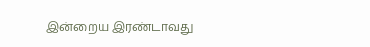இன்றைய இரண்டாவது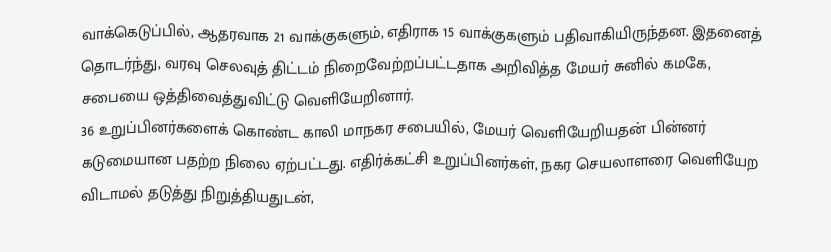வாக்கெடுப்பில், ஆதரவாக 21 வாக்குகளும், எதிராக 15 வாக்குகளும் பதிவாகியிருந்தன. இதனைத் தொடர்ந்து, வரவு செலவுத் திட்டம் நிறைவேற்றப்பட்டதாக அறிவித்த மேயர் சுனில் கமகே, சபையை ஒத்திவைத்துவிட்டு வெளியேறினார்.
36 உறுப்பினர்களைக் கொண்ட காலி மாநகர சபையில், மேயர் வெளியேறியதன் பின்னர் கடுமையான பதற்ற நிலை ஏற்பட்டது. எதிர்க்கட்சி உறுப்பினர்கள், நகர செயலாளரை வெளியேற விடாமல் தடுத்து நிறுத்தியதுடன்,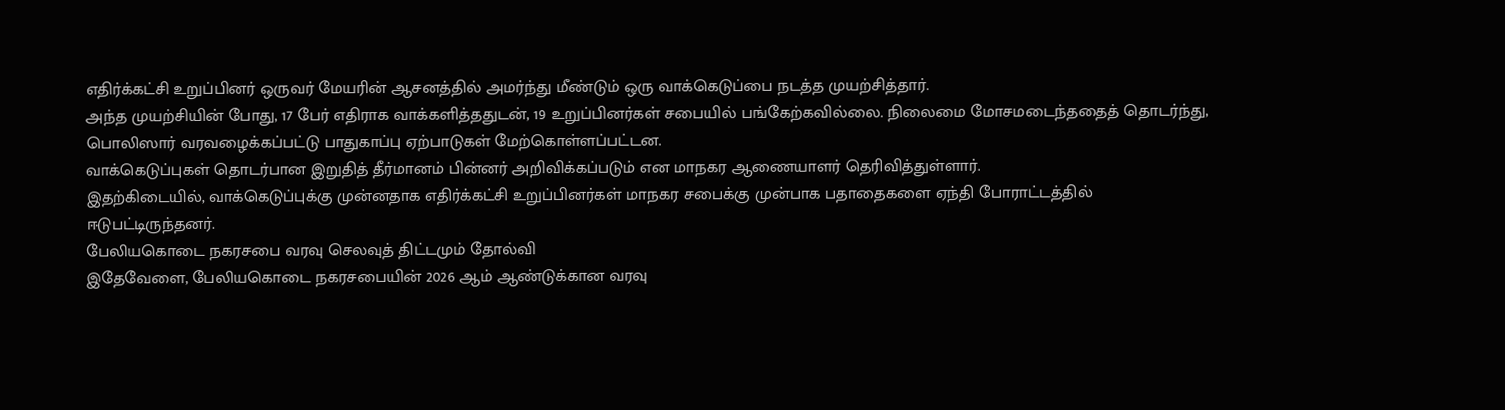எதிர்க்கட்சி உறுப்பினர் ஒருவர் மேயரின் ஆசனத்தில் அமர்ந்து மீண்டும் ஒரு வாக்கெடுப்பை நடத்த முயற்சித்தார்.
அந்த முயற்சியின் போது, 17 பேர் எதிராக வாக்களித்ததுடன், 19 உறுப்பினர்கள் சபையில் பங்கேற்கவில்லை. நிலைமை மோசமடைந்ததைத் தொடர்ந்து, பொலிஸார் வரவழைக்கப்பட்டு பாதுகாப்பு ஏற்பாடுகள் மேற்கொள்ளப்பட்டன.
வாக்கெடுப்புகள் தொடர்பான இறுதித் தீர்மானம் பின்னர் அறிவிக்கப்படும் என மாநகர ஆணையாளர் தெரிவித்துள்ளார்.
இதற்கிடையில், வாக்கெடுப்புக்கு முன்னதாக எதிர்க்கட்சி உறுப்பினர்கள் மாநகர சபைக்கு முன்பாக பதாதைகளை ஏந்தி போராட்டத்தில் ஈடுபட்டிருந்தனர்.
பேலியகொடை நகரசபை வரவு செலவுத் திட்டமும் தோல்வி
இதேவேளை, பேலியகொடை நகரசபையின் 2026 ஆம் ஆண்டுக்கான வரவு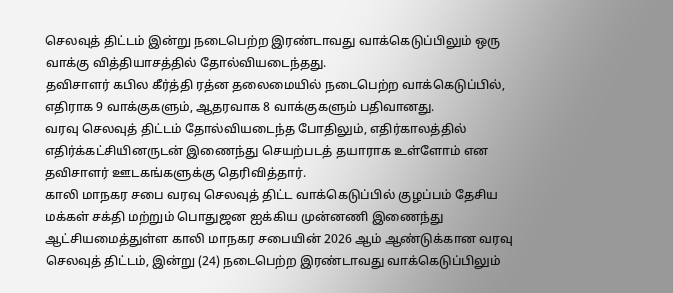செலவுத் திட்டம் இன்று நடைபெற்ற இரண்டாவது வாக்கெடுப்பிலும் ஒரு வாக்கு வித்தியாசத்தில் தோல்வியடைந்தது.
தவிசாளர் கபில கீர்த்தி ரத்ன தலைமையில் நடைபெற்ற வாக்கெடுப்பில், எதிராக 9 வாக்குகளும், ஆதரவாக 8 வாக்குகளும் பதிவானது.
வரவு செலவுத் திட்டம் தோல்வியடைந்த போதிலும், எதிர்காலத்தில் எதிர்க்கட்சியினருடன் இணைந்து செயற்படத் தயாராக உள்ளோம் என தவிசாளர் ஊடகங்களுக்கு தெரிவித்தார்.
காலி மாநகர சபை வரவு செலவுத் திட்ட வாக்கெடுப்பில் குழப்பம் தேசிய மக்கள் சக்தி மற்றும் பொதுஜன ஐக்கிய முன்னணி இணைந்து ஆட்சியமைத்துள்ள காலி மாநகர சபையின் 2026 ஆம் ஆண்டுக்கான வரவு செலவுத் திட்டம், இன்று (24) நடைபெற்ற இரண்டாவது வாக்கெடுப்பிலும்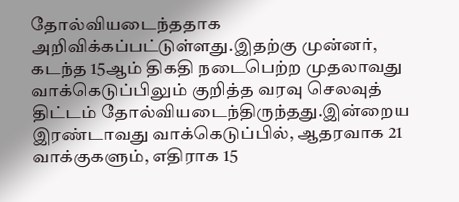தோல்வியடைந்ததாக அறிவிக்கப்பட்டுள்ளது.இதற்கு முன்னர், கடந்த 15ஆம் திகதி நடைபெற்ற முதலாவது வாக்கெடுப்பிலும் குறித்த வரவு செலவுத் திட்டம் தோல்வியடைந்திருந்தது.இன்றைய இரண்டாவது வாக்கெடுப்பில், ஆதரவாக 21 வாக்குகளும், எதிராக 15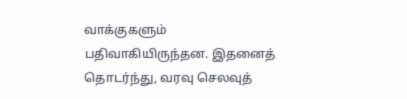வாக்குகளும் பதிவாகியிருந்தன. இதனைத் தொடர்ந்து, வரவு செலவுத்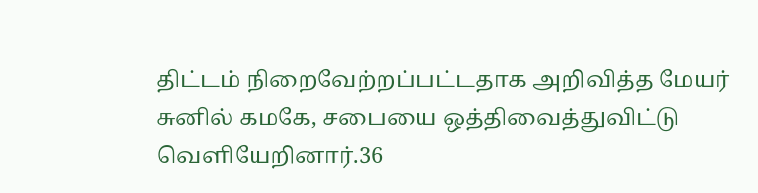திட்டம் நிறைவேற்றப்பட்டதாக அறிவித்த மேயர் சுனில் கமகே, சபையை ஒத்திவைத்துவிட்டு வெளியேறினார்.36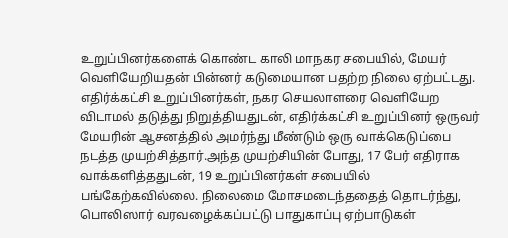உறுப்பினர்களைக் கொண்ட காலி மாநகர சபையில், மேயர் வெளியேறியதன் பின்னர் கடுமையான பதற்ற நிலை ஏற்பட்டது. எதிர்க்கட்சி உறுப்பினர்கள், நகர செயலாளரை வெளியேற விடாமல் தடுத்து நிறுத்தியதுடன், எதிர்க்கட்சி உறுப்பினர் ஒருவர் மேயரின் ஆசனத்தில் அமர்ந்து மீண்டும் ஒரு வாக்கெடுப்பை நடத்த முயற்சித்தார்.அந்த முயற்சியின் போது, 17 பேர் எதிராக வாக்களித்ததுடன், 19 உறுப்பினர்கள் சபையில் பங்கேற்கவில்லை. நிலைமை மோசமடைந்ததைத் தொடர்ந்து, பொலிஸார் வரவழைக்கப்பட்டு பாதுகாப்பு ஏற்பாடுகள்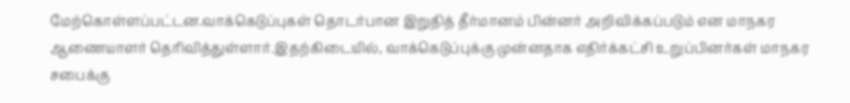மேற்கொள்ளப்பட்டன.வாக்கெடுப்புகள் தொடர்பான இறுதித் தீர்மானம் பின்னர் அறிவிக்கப்படும் என மாநகர ஆணையாளர் தெரிவித்துள்ளார்.இதற்கிடையில், வாக்கெடுப்புக்கு முன்னதாக எதிர்க்கட்சி உறுப்பினர்கள் மாநகர சபைக்கு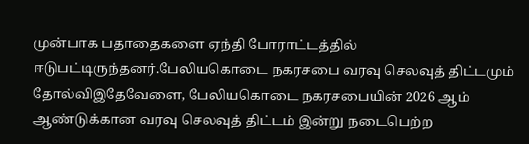முன்பாக பதாதைகளை ஏந்தி போராட்டத்தில் ஈடுபட்டிருந்தனர்.பேலியகொடை நகரசபை வரவு செலவுத் திட்டமும் தோல்விஇதேவேளை, பேலியகொடை நகரசபையின் 2026 ஆம் ஆண்டுக்கான வரவு செலவுத் திட்டம் இன்று நடைபெற்ற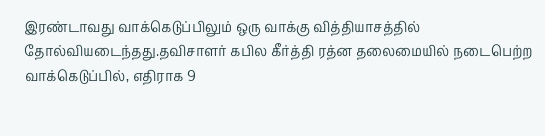இரண்டாவது வாக்கெடுப்பிலும் ஒரு வாக்கு வித்தியாசத்தில் தோல்வியடைந்தது.தவிசாளர் கபில கீர்த்தி ரத்ன தலைமையில் நடைபெற்ற வாக்கெடுப்பில், எதிராக 9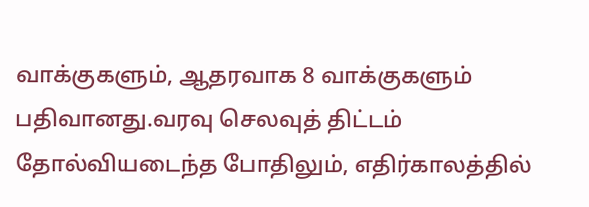வாக்குகளும், ஆதரவாக 8 வாக்குகளும் பதிவானது.வரவு செலவுத் திட்டம் தோல்வியடைந்த போதிலும், எதிர்காலத்தில்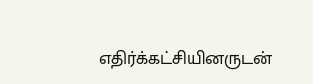எதிர்க்கட்சியினருடன்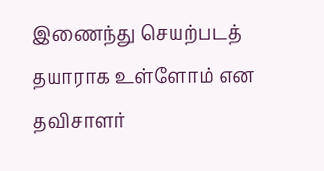இணைந்து செயற்படத் தயாராக உள்ளோம் என தவிசாளர்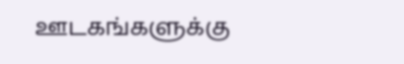ஊடகங்களுக்கு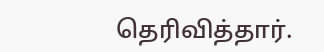தெரிவித்தார்.